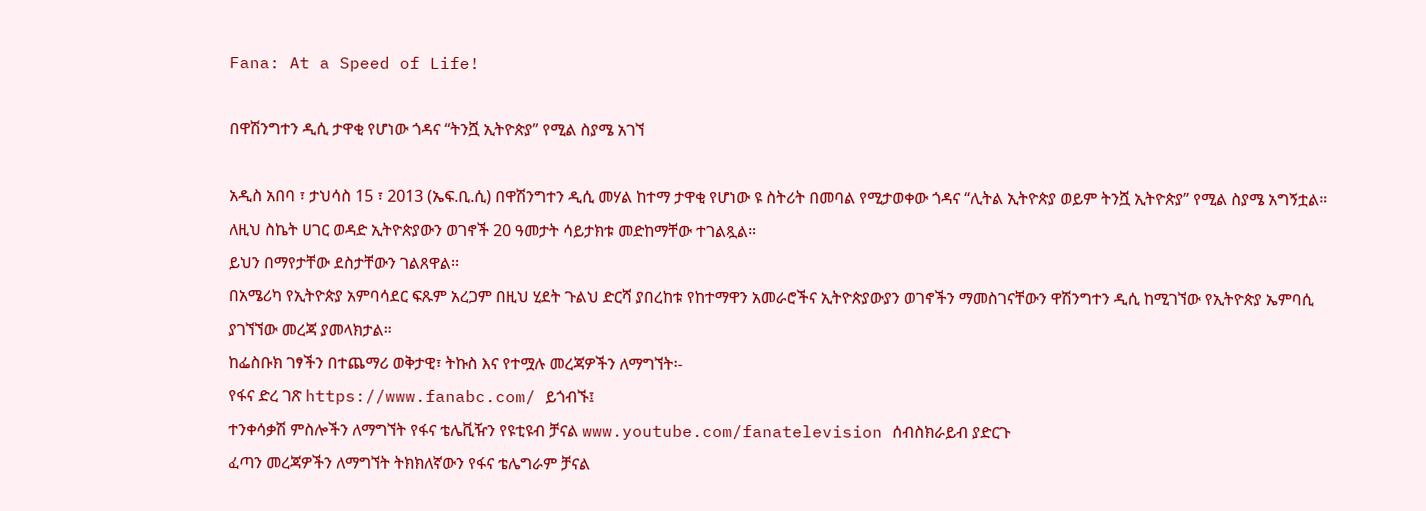Fana: At a Speed of Life!

በዋሽንግተን ዲሲ ታዋቂ የሆነው ጎዳና “ትንሿ ኢትዮጵያ” የሚል ስያሜ አገኘ

አዲስ አበባ ፣ ታህሳስ 15 ፣ 2013 (ኤፍ.ቢ.ሲ) በዋሽንግተን ዲሲ መሃል ከተማ ታዋቂ የሆነው ዩ ስትሪት በመባል የሚታወቀው ጎዳና “ሊትል ኢትዮጵያ ወይም ትንሿ ኢትዮጵያ” የሚል ስያሜ አግኝቷል።
ለዚህ ስኬት ሀገር ወዳድ ኢትዮጵያውን ወገኖች 20 ዓመታት ሳይታክቱ መድከማቸው ተገልጿል።
ይህን በማየታቸው ደስታቸውን ገልጸዋል፡፡
በአሜሪካ የኢትዮጵያ አምባሳደር ፍጹም አረጋም በዚህ ሂደት ጉልህ ድርሻ ያበረከቱ የከተማዋን አመራሮችና ኢትዮጵያውያን ወገኖችን ማመስገናቸውን ዋሽንግተን ዲሲ ከሚገኘው የኢትዮጵያ ኤምባሲ ያገኘኘው መረጃ ያመላክታል።
ከፌስቡክ ገፃችን በተጨማሪ ወቅታዊ፣ ትኩስ እና የተሟሉ መረጃዎችን ለማግኘት፡-
የፋና ድረ ገጽ https://www.fanabc.com/ ይጎብኙ፤
ተንቀሳቃሽ ምስሎችን ለማግኘት የፋና ቴሌቪዥን የዩቲዩብ ቻናል www.youtube.com/fanatelevision ሰብስክራይብ ያድርጉ
ፈጣን መረጃዎችን ለማግኘት ትክክለኛውን የፋና ቴሌግራም ቻናል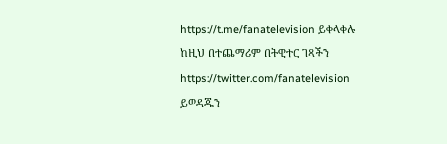https://t.me/fanatelevision ይቀላቀሉ
ከዚህ በተጨማሪም በትዊተር ገጻችን https://twitter.com/fanatelevision ይወዳጁን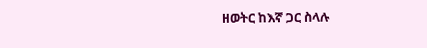ዘወትር ከእኛ ጋር ስላሉ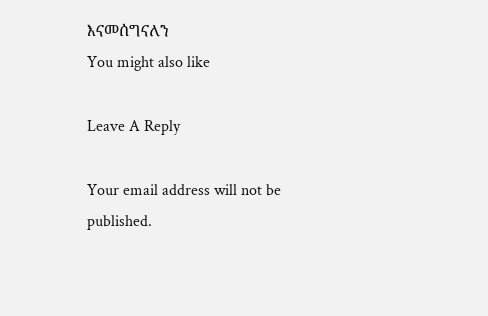እናመሰግናለን
You might also like

Leave A Reply

Your email address will not be published.